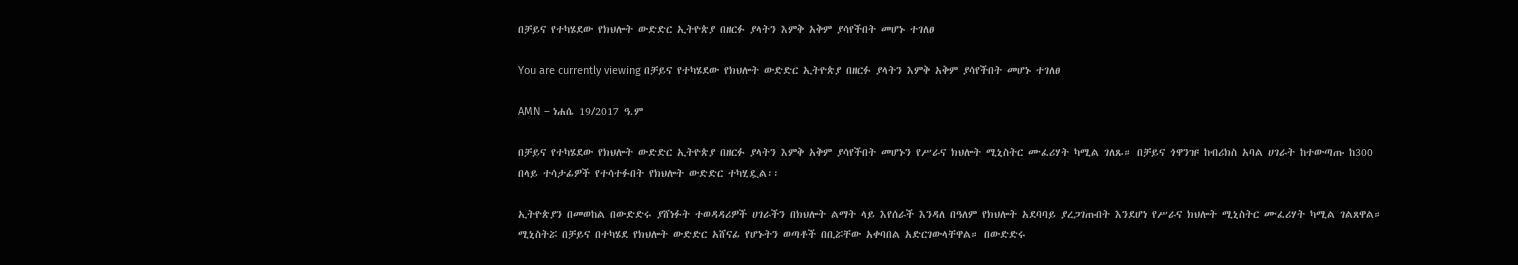በቻይና የተካሄደው የክህሎት ውድድር ኢትዮጵያ በዘርፉ ያላትን እምቅ አቅም ያሳየችበት መሆኑ ተገለፀ

You are currently viewing በቻይና የተካሄደው የክህሎት ውድድር ኢትዮጵያ በዘርፉ ያላትን እምቅ አቅም ያሳየችበት መሆኑ ተገለፀ

AMN – ነሐሴ 19/2017 ዓ.ም

በቻይና የተካሄደው የክህሎት ውድድር ኢትዮጵያ በዘርፉ ያላትን እምቅ አቅም ያሳየችበት መሆኑን የሥራና ክህሎት ሚኒስትር ሙፈሪሃት ካሚል ገለጹ። በቻይና ጎዋንዡ ከብሪክስ አባል ሀገራት ከተውጣጡ ከ300 በላይ ተሳታፊዎች የተሳተፉበት የክህሎት ውድድር ተካሂዷል፡፡

ኢትዮጵያን በመወከል በውድድሩ ያሸነፉት ተወዳዳሪዎች ሀገራችን በክህሎት ልማት ላይ እየሰራች እንዳለ በዓለም የክህሎት አደባባይ ያረጋገጡበት እንደሆነ የሥራና ክህሎት ሚኒስትር ሙፈሪሃት ካሚል ገልጸዋል። ሚኒስትሯ በቻይና በተካሄደ የክህሎት ውድድር አሸናፊ የሆኑትን ወጣቶች በቢሯቸው አቀባበል አድርገውላቸዋል። በውድድሩ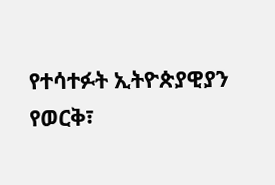የተሳተፉት ኢትዮጵያዊያን የወርቅ፣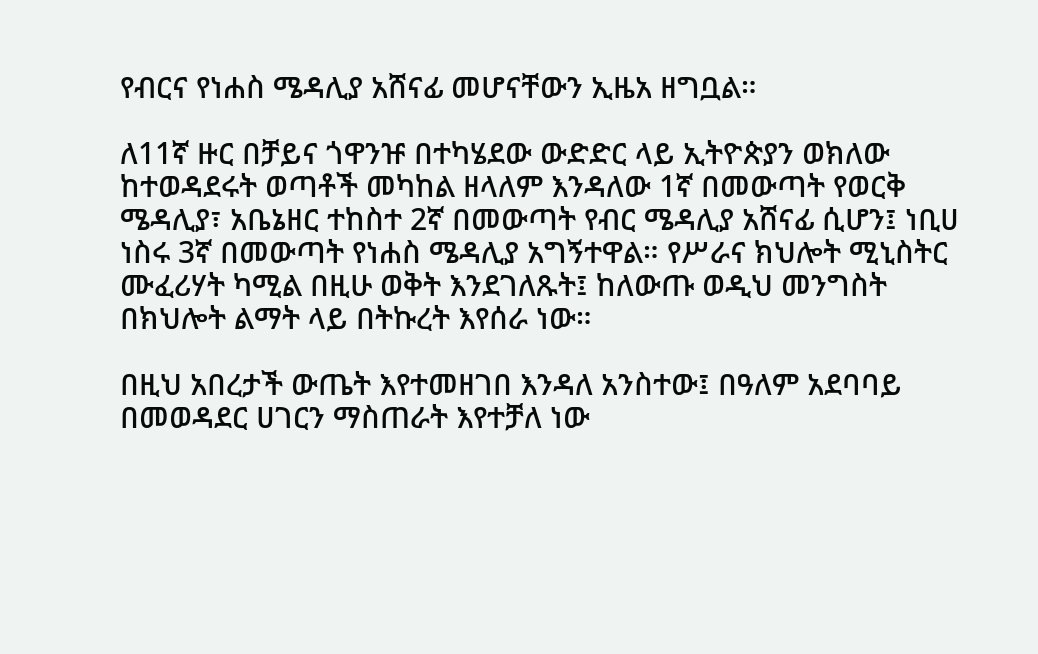የብርና የነሐስ ሜዳሊያ አሸናፊ መሆናቸውን ኢዜአ ዘግቧል።

ለ11ኛ ዙር በቻይና ጎዋንዡ በተካሄደው ውድድር ላይ ኢትዮጵያን ወክለው ከተወዳደሩት ወጣቶች መካከል ዘላለም እንዳለው 1ኛ በመውጣት የወርቅ ሜዳሊያ፣ አቤኔዘር ተከስተ 2ኛ በመውጣት የብር ሜዳሊያ አሸናፊ ሲሆን፤ ነቢሀ ነስሩ 3ኛ በመውጣት የነሐስ ሜዳሊያ አግኝተዋል። የሥራና ክህሎት ሚኒስትር ሙፈሪሃት ካሚል በዚሁ ወቅት እንደገለጹት፤ ከለውጡ ወዲህ መንግስት በክህሎት ልማት ላይ በትኩረት እየሰራ ነው።

በዚህ አበረታች ውጤት እየተመዘገበ እንዳለ አንስተው፤ በዓለም አደባባይ በመወዳደር ሀገርን ማስጠራት እየተቻለ ነው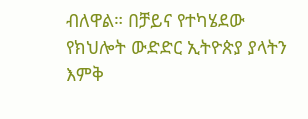ብለዋል። በቻይና የተካሄደው የክህሎት ውድድር ኢትዮጵያ ያላትን እምቅ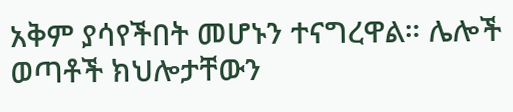አቅም ያሳየችበት መሆኑን ተናግረዋል። ሌሎች ወጣቶች ክህሎታቸውን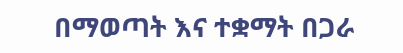በማወጣት እና ተቋማት በጋራ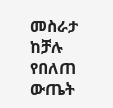መስራታ ከቻሉ የበለጠ ውጤት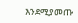እንደሚያመጡ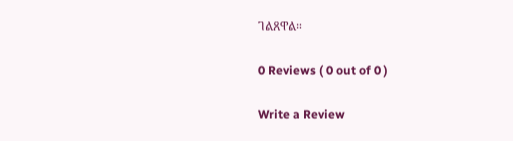ገልጸዋል።

0 Reviews ( 0 out of 0 )

Write a Review